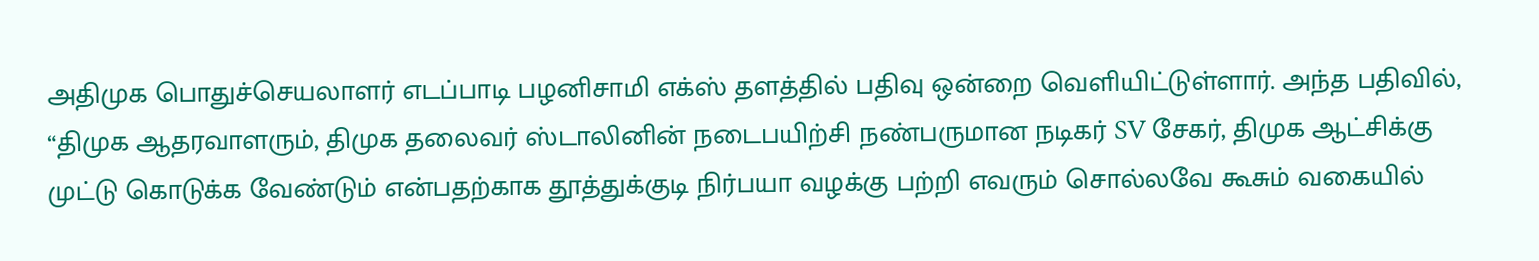அதிமுக பொதுச்செயலாளர் எடப்பாடி பழனிசாமி எக்ஸ் தளத்தில் பதிவு ஒன்றை வெளியிட்டுள்ளார். அந்த பதிவில், “திமுக ஆதரவாளரும், திமுக தலைவர் ஸ்டாலினின் நடைபயிற்சி நண்பருமான நடிகர் SV சேகர், திமுக ஆட்சிக்கு முட்டு கொடுக்க வேண்டும் என்பதற்காக தூத்துக்குடி நிர்பயா வழக்கு பற்றி எவரும் சொல்லவே கூசும் வகையில்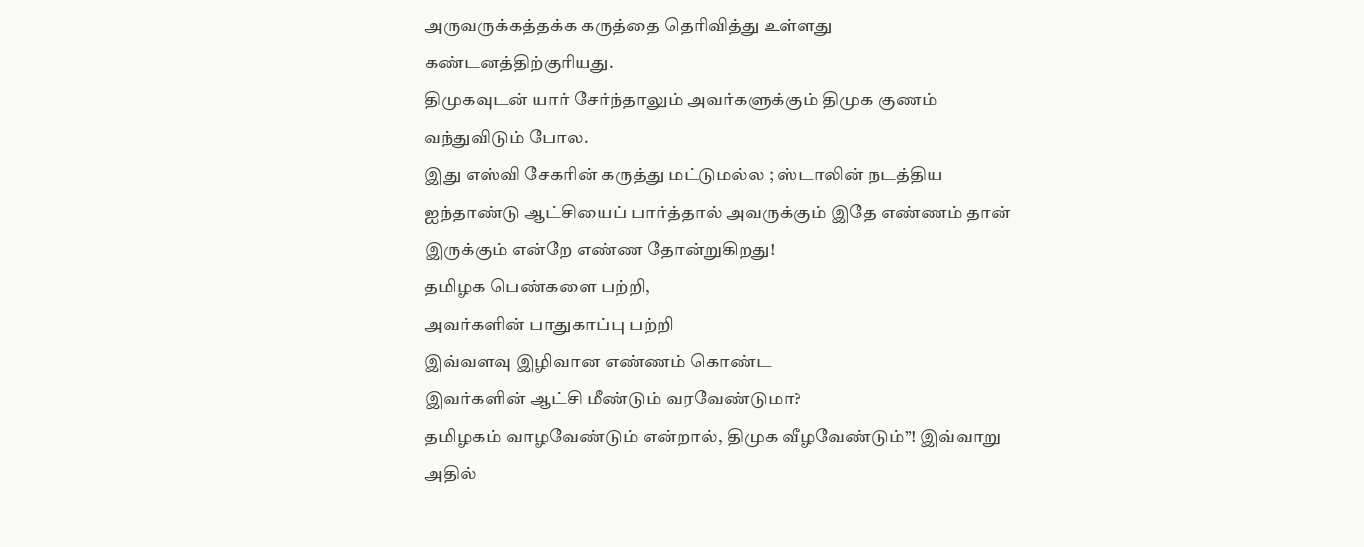அருவருக்கத்தக்க கருத்தை தெரிவித்து உள்ளது கண்டனத்திற்குரியது.
திமுகவுடன் யார் சேர்ந்தாலும் அவர்களுக்கும் திமுக குணம் வந்துவிடும் போல.
இது எஸ்வி சேகரின் கருத்து மட்டுமல்ல ; ஸ்டாலின் நடத்திய ஐந்தாண்டு ஆட்சியைப் பார்த்தால் அவருக்கும் இதே எண்ணம் தான் இருக்கும் என்றே எண்ண தோன்றுகிறது!
தமிழக பெண்களை பற்றி,
அவர்களின் பாதுகாப்பு பற்றி
இவ்வளவு இழிவான எண்ணம் கொண்ட
இவர்களின் ஆட்சி மீண்டும் வரவேண்டுமா?
தமிழகம் வாழவேண்டும் என்றால், திமுக வீழவேண்டும்”! இவ்வாறு அதில்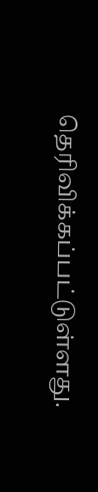தெரிவிக்கப்பட்டுள்ளது.